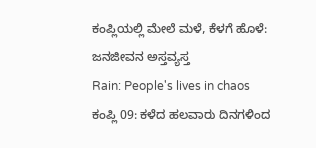ಕಂಪ್ಲಿಯಲ್ಲಿ ಮೇಲೆ ಮಳೆ, ಕೆಳಗೆ ಹೊಳೆ: ಜನಜೀವನ ಅಸ್ತವ್ಯಸ್ತ
Rain: People's lives in chaos
ಕಂಪ್ಲಿ 09: ಕಳೆದ ಹಲವಾರು ದಿನಗಳಿಂದ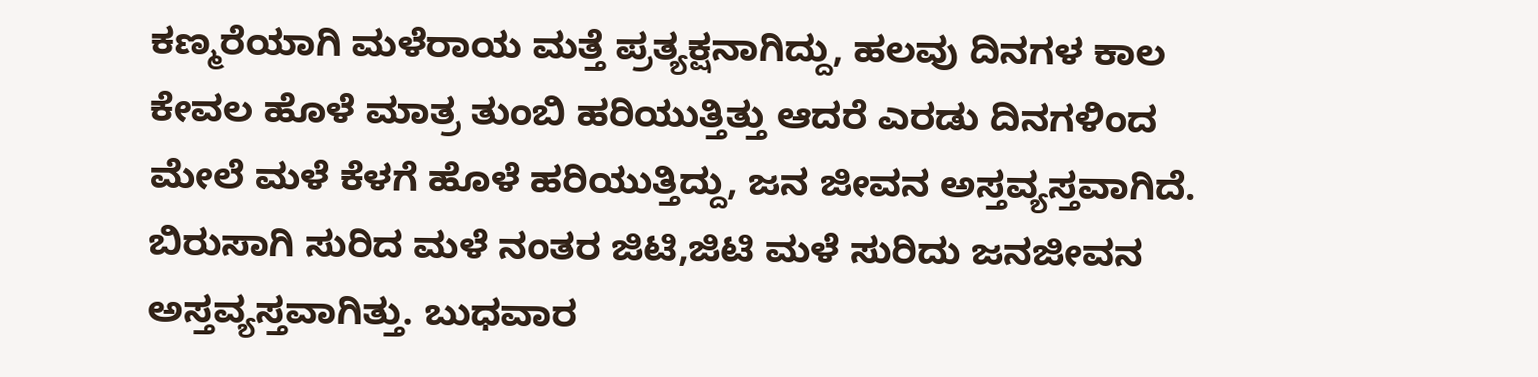ಕಣ್ಮರೆಯಾಗಿ ಮಳೆರಾಯ ಮತ್ತೆ ಪ್ರತ್ಯಕ್ಷನಾಗಿದ್ದು, ಹಲವು ದಿನಗಳ ಕಾಲ ಕೇವಲ ಹೊಳೆ ಮಾತ್ರ ತುಂಬಿ ಹರಿಯುತ್ತಿತ್ತು ಆದರೆ ಎರಡು ದಿನಗಳಿಂದ ಮೇಲೆ ಮಳೆ ಕೆಳಗೆ ಹೊಳೆ ಹರಿಯುತ್ತಿದ್ದು, ಜನ ಜೀವನ ಅಸ್ತವ್ಯಸ್ತವಾಗಿದೆ.
ಬಿರುಸಾಗಿ ಸುರಿದ ಮಳೆ ನಂತರ ಜಿಟಿ,ಜಿಟಿ ಮಳೆ ಸುರಿದು ಜನಜೀವನ ಅಸ್ತವ್ಯಸ್ತವಾಗಿತ್ತು. ಬುಧವಾರ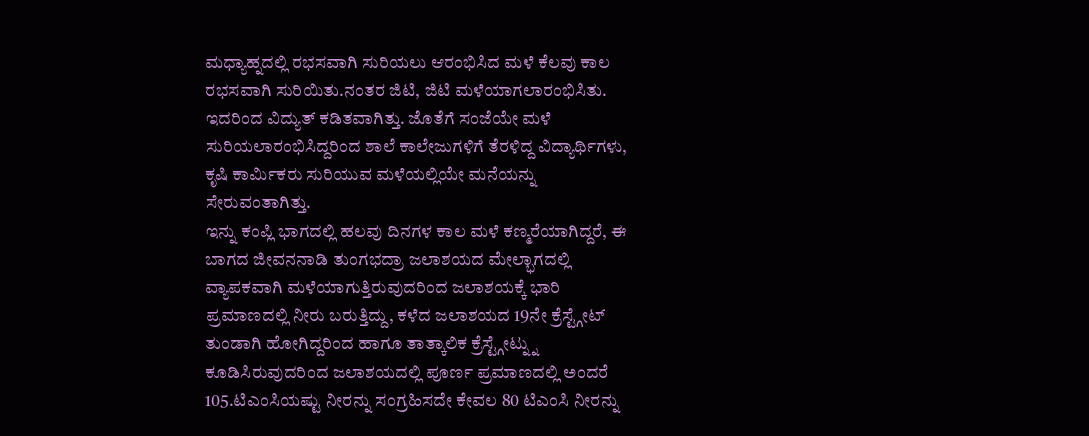ಮಧ್ಯಾಹ್ನದಲ್ಲಿ ರಭಸವಾಗಿ ಸುರಿಯಲು ಆರಂಭಿಸಿದ ಮಳೆ ಕೆಲವು ಕಾಲ ರಭಸವಾಗಿ ಸುರಿಯಿತು.ನಂತರ ಜಿಟಿ, ಜಿಟಿ ಮಳೆಯಾಗಲಾರಂಭಿಸಿತು. ಇದರಿಂದ ವಿದ್ಯುತ್ ಕಡಿತವಾಗಿತ್ತು. ಜೊತೆಗೆ ಸಂಜೆಯೇ ಮಳೆ ಸುರಿಯಲಾರಂಭಿಸಿದ್ದರಿಂದ ಶಾಲೆ ಕಾಲೇಜುಗಳಿಗೆ ತೆರಳಿದ್ದ ವಿದ್ಯಾರ್ಥಿಗಳು, ಕೃಷಿ ಕಾರ್ಮಿಕರು ಸುರಿಯುವ ಮಳೆಯಲ್ಲಿಯೇ ಮನೆಯನ್ನು ಸೇರುವಂತಾಗಿತ್ತು.
ಇನ್ನು ಕಂಪ್ಲಿ ಭಾಗದಲ್ಲಿ ಹಲವು ದಿನಗಳ ಕಾಲ ಮಳೆ ಕಣ್ಮರೆಯಾಗಿದ್ದರೆ, ಈ ಬಾಗದ ಜೀವನನಾಡಿ ತುಂಗಭದ್ರಾ ಜಲಾಶಯದ ಮೇಲ್ಭಾಗದಲ್ಲಿ ವ್ಯಾಪಕವಾಗಿ ಮಳೆಯಾಗುತ್ತಿರುವುದರಿಂದ ಜಲಾಶಯಕ್ಕೆ ಭಾರಿ ಪ್ರಮಾಣದಲ್ಲಿ ನೀರು ಬರುತ್ತಿದ್ದು, ಕಳೆದ ಜಲಾಶಯದ 19ನೇ ಕ್ರೆಸ್ಟ್ಗೇಟ್ ತುಂಡಾಗಿ ಹೋಗಿದ್ದರಿಂದ ಹಾಗೂ ತಾತ್ಕಾಲಿಕ ಕ್ರೆಸ್ಟ್ಗೇಟ್ನ್ನು ಕೂಡಿಸಿರುವುದರಿಂದ ಜಲಾಶಯದಲ್ಲಿ ಪೂರ್ಣ ಪ್ರಮಾಣದಲ್ಲಿ ಅಂದರೆ 105.ಟಿಎಂಸಿಯಷ್ಟು ನೀರನ್ನು ಸಂಗ್ರಹಿಸದೇ ಕೇವಲ 80 ಟಿಎಂಸಿ ನೀರನ್ನು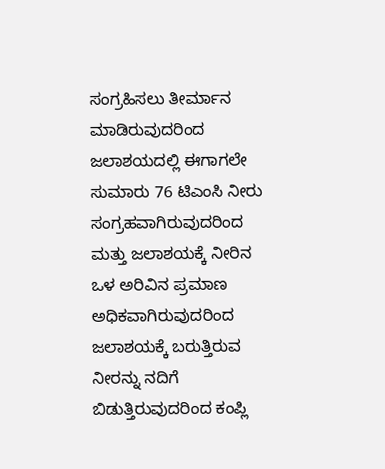ಸಂಗ್ರಹಿಸಲು ತೀರ್ಮಾನ ಮಾಡಿರುವುದರಿಂದ ಜಲಾಶಯದಲ್ಲಿ ಈಗಾಗಲೇ ಸುಮಾರು 76 ಟಿಎಂಸಿ ನೀರು ಸಂಗ್ರಹವಾಗಿರುವುದರಿಂದ ಮತ್ತು ಜಲಾಶಯಕ್ಕೆ ನೀರಿನ ಒಳ ಅರಿವಿನ ಪ್ರಮಾಣ ಅಧಿಕವಾಗಿರುವುದರಿಂದ ಜಲಾಶಯಕ್ಕೆ ಬರುತ್ತಿರುವ ನೀರನ್ನು ನದಿಗೆ ಬಿಡುತ್ತಿರುವುದರಿಂದ ಕಂಪ್ಲಿ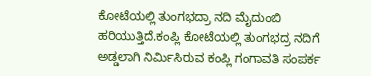ಕೋಟೆಯಲ್ಲಿ ತುಂಗಭದ್ರಾ ನದಿ ಮೈದುಂಬಿ ಹರಿಯುತ್ತಿದೆ.ಕಂಪ್ಲಿ ಕೋಟೆಯಲ್ಲಿ ತುಂಗಭದ್ರ ನದಿಗೆ ಅಡ್ಡಲಾಗಿ ನಿರ್ಮಿಸಿರುವ ಕಂಪ್ಲಿ ಗಂಗಾವತಿ ಸಂಪರ್ಕ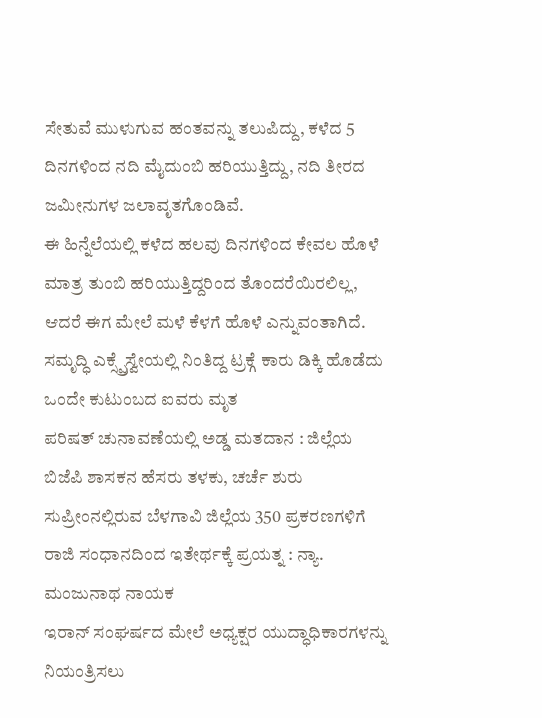ಸೇತುವೆ ಮುಳುಗುವ ಹಂತವನ್ನು ತಲುಪಿದ್ದು, ಕಳೆದ 5 ದಿನಗಳಿಂದ ನದಿ ಮೈದುಂಬಿ ಹರಿಯುತ್ತಿದ್ದು, ನದಿ ತೀರದ ಜಮೀನುಗಳ ಜಲಾವೃತಗೊಂಡಿವೆ.
ಈ ಹಿನ್ನೆಲೆಯಲ್ಲಿ ಕಳೆದ ಹಲವು ದಿನಗಳಿಂದ ಕೇವಲ ಹೊಳೆ ಮಾತ್ರ ತುಂಬಿ ಹರಿಯುತ್ತಿದ್ದರಿಂದ ತೊಂದರೆಯಿರಲಿಲ್ಲ, ಆದರೆ ಈಗ ಮೇಲೆ ಮಳೆ ಕೆಳಗೆ ಹೊಳೆ ಎನ್ನುವಂತಾಗಿದೆ.
ಸಮೃದ್ಧಿ ಎಕ್ಸ್ಪ್ರೆಸ್ವೇಯಲ್ಲಿ ನಿಂತಿದ್ದ ಟ್ರಕ್ಗೆ ಕಾರು ಡಿಕ್ಕಿ ಹೊಡೆದು ಒಂದೇ ಕುಟುಂಬದ ಐವರು ಮೃತ
ಪರಿಷತ್ ಚುನಾವಣೆಯಲ್ಲಿ ಅಡ್ಡ ಮತದಾನ : ಜಿಲ್ಲೆಯ ಬಿಜೆಪಿ ಶಾಸಕನ ಹೆಸರು ತಳಕು, ಚರ್ಚೆ ಶುರು
ಸುಪ್ರೀಂನಲ್ಲಿರುವ ಬೆಳಗಾವಿ ಜಿಲ್ಲೆಯ 350 ಪ್ರಕರಣಗಳಿಗೆ ರಾಜಿ ಸಂಧಾನದಿಂದ ಇತೇರ್ಥಕ್ಕೆ ಪ್ರಯತ್ನ : ನ್ಯಾ. ಮಂಜುನಾಥ ನಾಯಕ
ಇರಾನ್ ಸಂಘರ್ಷದ ಮೇಲೆ ಅಧ್ಯಕ್ಷರ ಯುದ್ಧಾಧಿಕಾರಗಳನ್ನು ನಿಯಂತ್ರಿಸಲು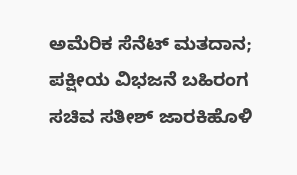ಅಮೆರಿಕ ಸೆನೆಟ್ ಮತದಾನ; ಪಕ್ಷೀಯ ವಿಭಜನೆ ಬಹಿರಂಗ
ಸಚಿವ ಸತೀಶ್ ಜಾರಕಿಹೊಳಿ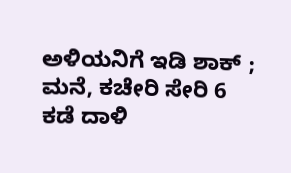ಅಳಿಯನಿಗೆ ಇಡಿ ಶಾಕ್ ; ಮನೆ, ಕಚೇರಿ ಸೇರಿ 6 ಕಡೆ ದಾಳಿ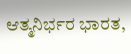ಆತ್ಮನಿರ್ಭರ ಭಾರತ,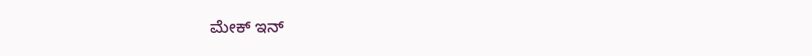ಮೇಕ್ ಇನ್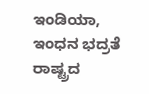ಇಂಡಿಯಾ, ಇಂಧನ ಭದ್ರತೆ ರಾಷ್ಟ್ರದ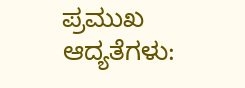ಪ್ರಮುಖ ಆದ್ಯತೆಗಳು: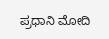ಪ್ರಧಾನಿ ಮೋದಿ